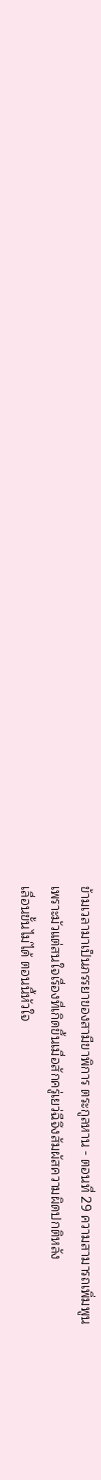ข้ามเวลามาเป็นภรรยาของสามีขาพิการ ตระกูลหาน - ตอนที่ 29 ความสามารถเพิ่มพูน
เพราะมัวแต่สนใจเรื่องที่เกิดขึ้นเมื่อสักครู่เยว่ฉีจึงสัมผัสความผิดปกติหลัง
เลื่อนขั้นไม่ได้ ตอนนี้หัวใจ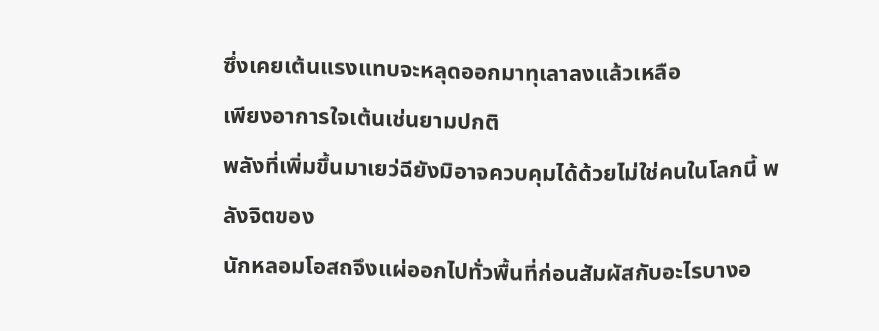ซึ่งเคยเต้นแรงแทบจะหลุดออกมาทุเลาลงแล้วเหลือ
เพียงอาการใจเต้นเช่นยามปกติ
พลังที่เพิ่มขึ้นมาเยว่ฉียังมิอาจควบคุมได้ด้วยไม่ใช่คนในโลกนี้ พลังจิตของ
นักหลอมโอสถจึงแผ่ออกไปทั่วพื้นที่ก่อนสัมผัสกับอะไรบางอ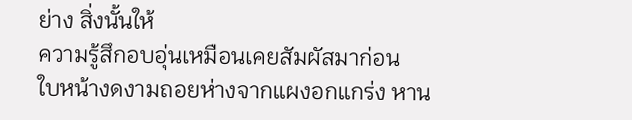ย่าง สิ่งนั้นให้
ความรู้สึกอบอุ่นเหมือนเคยสัมผัสมาก่อน
ใบหน้างดงามถอยห่างจากแผงอกแกร่ง หาน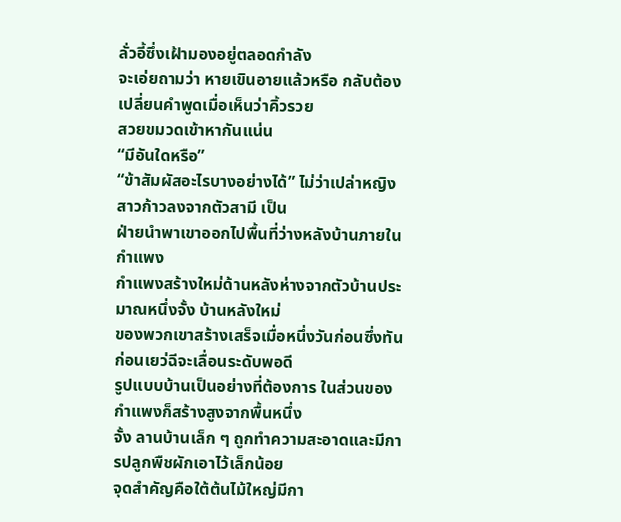ลั่วอี้ซึ่งเฝ้ามองอยู่ตลอดกำลัง
จะเอ่ยถามว่า หายเขินอายแล้วหรือ กลับต้องเปลี่ยนคำพูดเมื่อเห็นว่าคิ้วรวย
สวยขมวดเข้าหากันแน่น
“มีอันใดหรือ”
“ข้าสัมผัสอะไรบางอย่างได้” ไม่ว่าเปล่าหญิงสาวก้าวลงจากตัวสามี เป็น
ฝ่ายนำพาเขาออกไปพื้นที่ว่างหลังบ้านภายในกำแพง
กำแพงสร้างใหม่ด้านหลังห่างจากตัวบ้านประมาณหนึ่งจั้ง บ้านหลังใหม่
ของพวกเขาสร้างเสร็จเมื่อหนึ่งวันก่อนซึ่งทันก่อนเยว่ฉีจะเลื่อนระดับพอดี
รูปแบบบ้านเป็นอย่างที่ต้องการ ในส่วนของกำแพงก็สร้างสูงจากพื้นหนึ่ง
จั้ง ลานบ้านเล็ก ๆ ถูกทำความสะอาดและมีการปลูกพืชผักเอาไว้เล็กน้อย
จุดสำคัญคือใต้ต้นไม้ใหญ่มีกา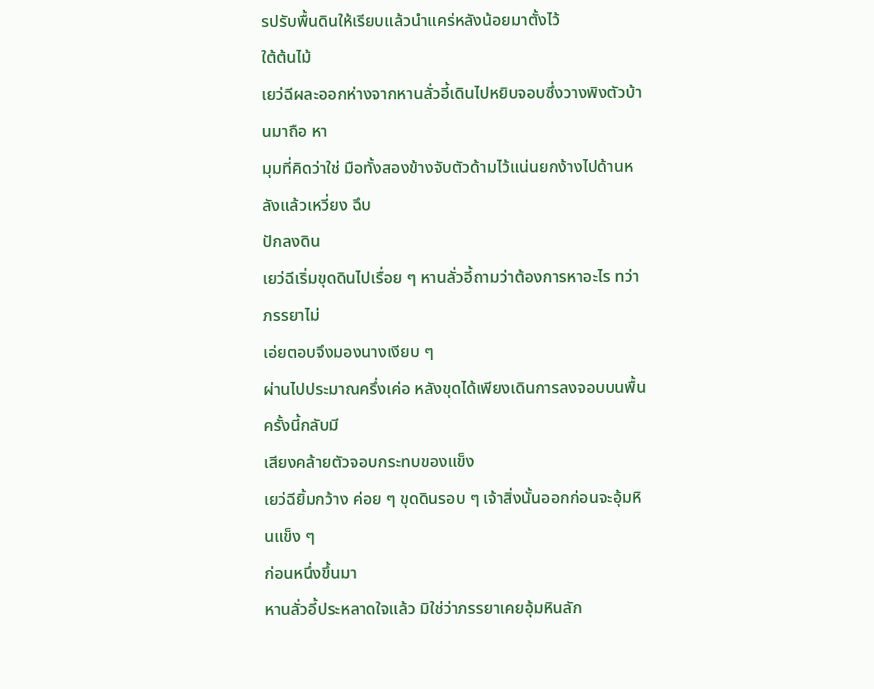รปรับพื้นดินให้เรียบแล้วนำแคร่หลังน้อยมาตั้งไว้
ใต้ต้นไม้
เยว่ฉีผละออกห่างจากหานลั่วอี้เดินไปหยิบจอบซึ่งวางพิงตัวบ้านมาถือ หา
มุมที่คิดว่าใช่ มือทั้งสองข้างจับตัวด้ามไว้แน่นยกง้างไปด้านหลังแล้วเหวี่ยง ฉึบ
ปักลงดิน
เยว่ฉีเริ่มขุดดินไปเรื่อย ๆ หานลั่วอี้ถามว่าต้องการหาอะไร ทว่าภรรยาไม่
เอ่ยตอบจึงมองนางเงียบ ๆ
ผ่านไปประมาณครึ่งเค่อ หลังขุดได้เพียงเดินการลงจอบบนพื้นครั้งนี้กลับมี
เสียงคล้ายตัวจอบกระทบของแข็ง
เยว่ฉียิ้มกว้าง ค่อย ๆ ขุดดินรอบ ๆ เจ้าสิ่งนั้นออกก่อนจะอุ้มหินแข็ง ๆ
ก่อนหนึ่งขึ้นมา
หานลั่วอี้ประหลาดใจแล้ว มิใช่ว่าภรรยาเคยอุ้มหินลัก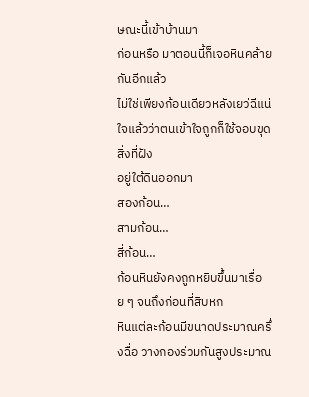ษณะนี้เข้าบ้านมา
ก่อนหรือ มาตอนนี้ก็เจอหินคล้ายกันอีกแล้ว
ไม่ใช่เพียงก้อนเดียวหลังเยว่ฉีแน่ใจแล้วว่าตนเข้าใจถูกก็ใช้จอบขุดสิ่งที่ฝัง
อยู่ใต้ดินออกมา
สองก้อน…
สามก้อน…
สี่ก้อน…
ก้อนหินยังคงถูกหยิบขึ้นมาเรื่อย ๆ จนถึงก่อนที่สิบหก
หินแต่ละก้อนมีขนาดประมาณครึ่งฉื่อ วางกองร่วมกันสูงประมาณ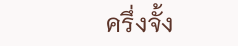ครึ่งจั้ง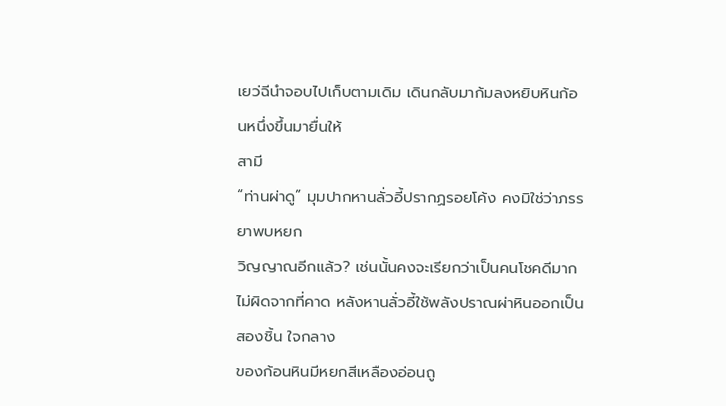เยว่ฉีนำจอบไปเก็บตามเดิม เดินกลับมาก้มลงหยิบหินก้อนหนึ่งขึ้นมายื่นให้
สามี
“ท่านผ่าดู” มุมปากหานลั่วอี้ปรากฏรอยโค้ง คงมิใช่ว่าภรรยาพบหยก
วิญญาณอีกแล้ว? เช่นนั้นคงจะเรียกว่าเป็นคนโชคดีมาก
ไม่ผิดจากที่คาด หลังหานลั่วอี้ใช้พลังปราณผ่าหินออกเป็นสองชิ้น ใจกลาง
ของก้อนหินมีหยกสีเหลืองอ่อนถู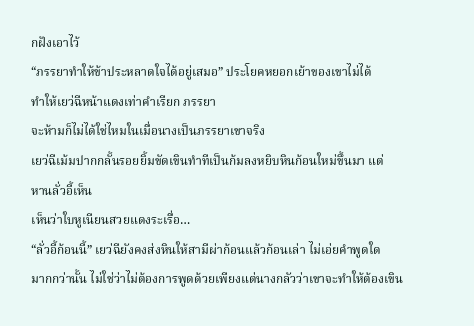กฝังเอาไว้
“ภรรยาทำให้ข้าประหลาดใจได้อยู่เสมอ” ประโยคหยอกเย้าของเขาไม่ได้
ทำให้เยว่ฉีหน้าแดงเท่าคำเรียก ภรรยา
จะห้ามก็ไม่ได้ใช่ไหมในเมื่อนางเป็นภรรยาเขาจริง
เยว่ฉีเม้มปากกลั้นรอยยิ้มขัดเขินทำทีเป็นก้มลงหยิบหินก้อนใหม่ขึ้นมา แต่
หานลั่วอี้เห็น
เห็นว่าใบหูเนียนสวยแดงระเรื่อ…
“ลั่วอี้ก้อนนี้” เยว่ฉียังคงส่งหินให้สามีผ่าก้อนแล้วก้อนเล่า ไม่เอ่ยคำพูดใด
มากกว่านั้น ไม่ใช่ว่าไม่ต้องการพูดด้วยเพียงแต่นางกลัวว่าเขาจะทำให้ต้องเขิน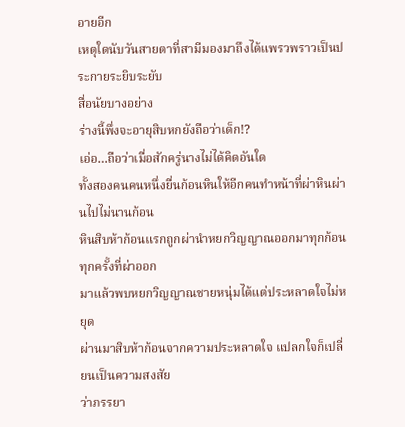อายอีก
เหตุใดนับวันสายตาที่สามีมองมาถึงได้แพรวพราวเป็นประกายระยิบระยับ
สื่อนัยบางอย่าง
ร่างนี้พึ่งจะอายุสิบหกยังถือว่าเด็ก!?
เอ่อ…ถือว่าเมื่อสักครู่นางไม่ได้คิดอันใด
ทั้งสองคนคนหนึ่งยื่นก้อนหินให้อีกคนทำหน้าที่ผ่าหินผ่านไปไม่นานก้อน
หินสิบห้าก้อนแรกถูกผ่านำหยกวิญญาณออกมาทุกก้อน ทุกครั้งที่ผ่าออก
มาแล้วพบหยกวิญญาณชายหนุ่มได้แต่ประหลาดใจไม่หยุด
ผ่านมาสิบห้าก้อนจากความประหลาดใจ แปลกใจก็เปลี่ยนเป็นความสงสัย
ว่าภรรยา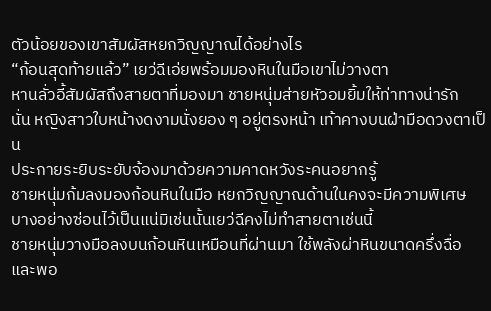ตัวน้อยของเขาสัมผัสหยกวิญญาณได้อย่างไร
“ก้อนสุดท้ายแล้ว” เยว่ฉีเอ่ยพร้อมมองหินในมือเขาไม่วางตา
หานลั่วอี้สัมผัสถึงสายตาที่มองมา ชายหนุ่มส่ายหัวอมยิ้มให้ท่าทางน่ารัก
นั่น หญิงสาวใบหน้างดงามนั่งยอง ๆ อยู่ตรงหน้า เท้าคางบนฝ่ามือดวงตาเป็น
ประกายระยิบระยับจ้องมาด้วยความคาดหวังระคนอยากรู้
ชายหนุ่มก้มลงมองก้อนหินในมือ หยกวิญญาณด้านในคงจะมีความพิเศษ
บางอย่างซ่อนไว้เป็นแน่มิเช่นนั้นเยว่ฉีคงไม่ทำสายตาเช่นนี้
ชายหนุ่มวางมือลงบนก้อนหินเหมือนที่ผ่านมา ใช้พลังผ่าหินขนาดครึ่งฉื่อ
และพอ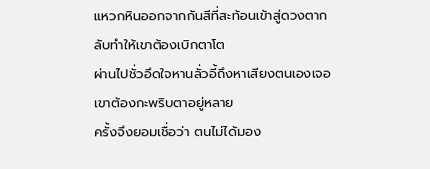แหวกหินออกจากกันสีที่สะท้อนเข้าสู่ดวงตากลับทำให้เขาต้องเบิกตาโต
ผ่านไปชั่วอึดใจหานลั่วอี้ถึงหาเสียงตนเองเจอ เขาต้องกะพริบตาอยู่หลาย
ครั้งจึงยอมเชื่อว่า ตนไม่ได้มอง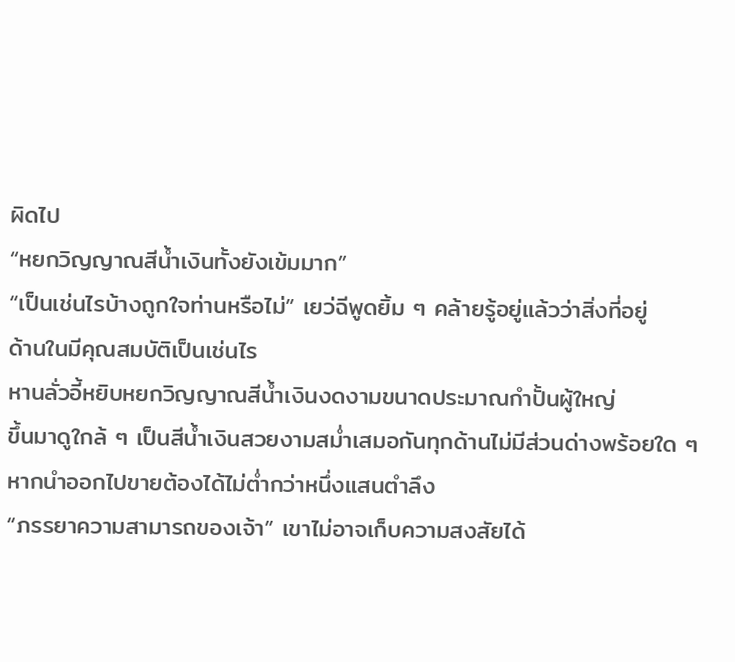ผิดไป
“หยกวิญญาณสีน้ำเงินทั้งยังเข้มมาก”
“เป็นเช่นไรบ้างถูกใจท่านหรือไม่” เยว่ฉีพูดยิ้ม ๆ คล้ายรู้อยู่แล้วว่าสิ่งที่อยู่
ด้านในมีคุณสมบัติเป็นเช่นไร
หานลั่วอี้หยิบหยกวิญญาณสีน้ำเงินงดงามขนาดประมาณกำปั้นผู้ใหญ่
ขึ้นมาดูใกล้ ๆ เป็นสีน้ำเงินสวยงามสม่ำเสมอกันทุกด้านไม่มีส่วนด่างพร้อยใด ๆ
หากนำออกไปขายต้องได้ไม่ต่ำกว่าหนึ่งแสนตำลึง
“ภรรยาความสามารถของเจ้า” เขาไม่อาจเก็บความสงสัยได้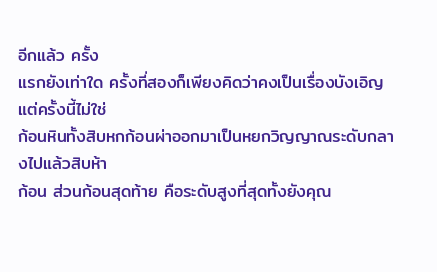อีกแล้ว ครั้ง
แรกยังเท่าใด ครั้งที่สองก็เพียงคิดว่าคงเป็นเรื่องบังเอิญ
แต่ครั้งนี้ไม่ใช่
ก้อนหินทั้งสิบหกก้อนผ่าออกมาเป็นหยกวิญญาณระดับกลางไปแล้วสิบห้า
ก้อน ส่วนก้อนสุดท้าย คือระดับสูงที่สุดทั้งยังคุณ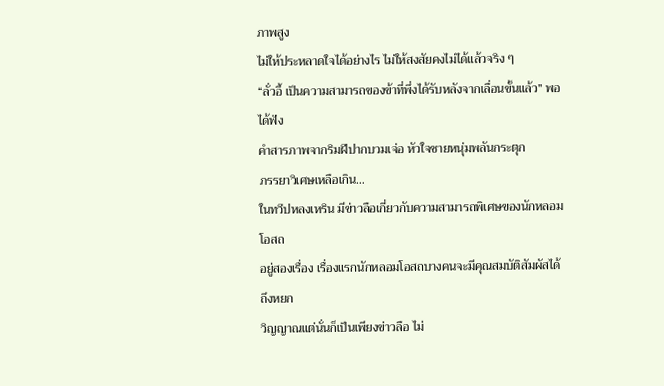ภาพสูง
ไม่ให้ประหลาดใจได้อย่างไร ไม่ให้สงสัยคงไม่ได้แล้วจริง ๆ
“ลั่วอี้ เป็นความสามารถของข้าที่พึ่งได้รับหลังจากเลื่อนขั้นแล้ว” พอได้ฟัง
คำสารภาพจากริมฝีปากบวมเจ่อ หัวใจชายหนุ่มพลันกระตุก
ภรรยาวิเศษเหลือเกิน…
ในทวีปหลงเหริน มีข่าวลือเกี่ยวกับความสามารถพิเศษของนักหลอมโอสถ
อยู่สองเรื่อง เรื่องแรกนักหลอมโอสถบางคนจะมีคุณสมบัติสัมผัสได้ถึงหยก
วิญญาณแต่นั่นก็เป็นเพียงข่าวลือ ไม่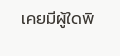เคยมีผู้ใดพิ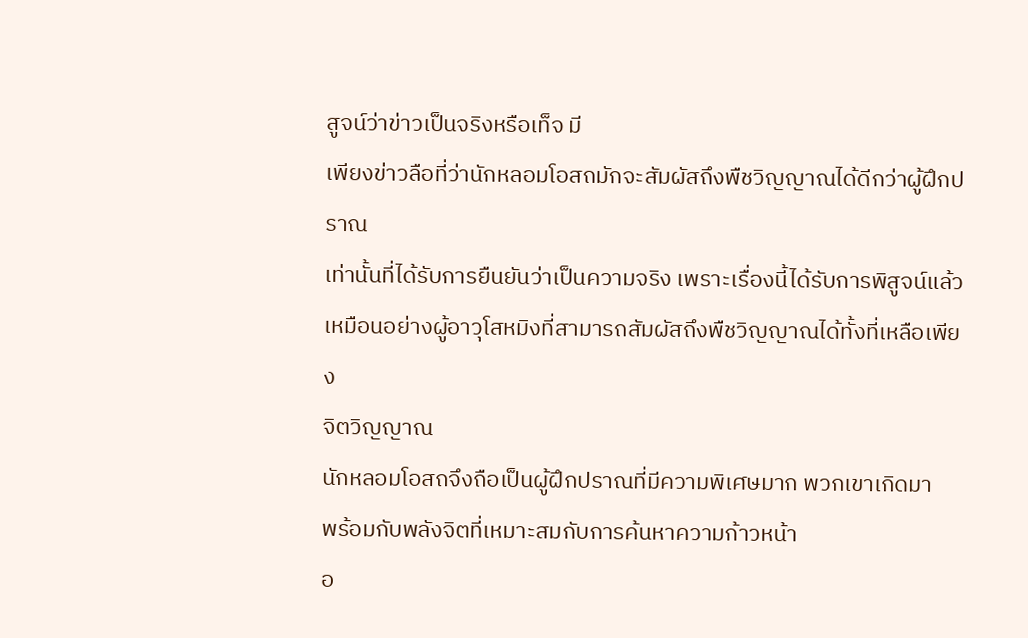สูจน์ว่าข่าวเป็นจริงหรือเท็จ มี
เพียงข่าวลือที่ว่านักหลอมโอสถมักจะสัมผัสถึงพืชวิญญาณได้ดีกว่าผู้ฝึกปราณ
เท่านั้นที่ได้รับการยืนยันว่าเป็นความจริง เพราะเรื่องนี้ได้รับการพิสูจน์แล้ว
เหมือนอย่างผู้อาวุโสหมิงที่สามารถสัมผัสถึงพืชวิญญาณได้ทั้งที่เหลือเพียง
จิตวิญญาณ
นักหลอมโอสถจึงถือเป็นผู้ฝึกปราณที่มีความพิเศษมาก พวกเขาเกิดมา
พร้อมกับพลังจิตที่เหมาะสมกับการค้นหาความก้าวหน้า
อ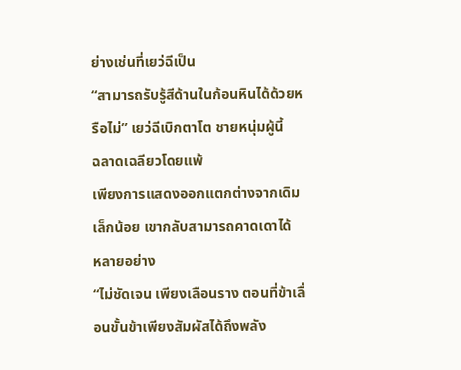ย่างเช่นที่เยว่ฉีเป็น
“สามารถรับรู้สีด้านในก้อนหินได้ด้วยหรือไม่” เยว่ฉีเบิกตาโต ชายหนุ่มผู้นี้
ฉลาดเฉลียวโดยแพ้
เพียงการแสดงออกแตกต่างจากเดิมเล็กน้อย เขากลับสามารถคาดเดาได้
หลายอย่าง
“ไม่ชัดเจน เพียงเลือนราง ตอนที่ข้าเลื่อนขั้นข้าเพียงสัมผัสได้ถึงพลัง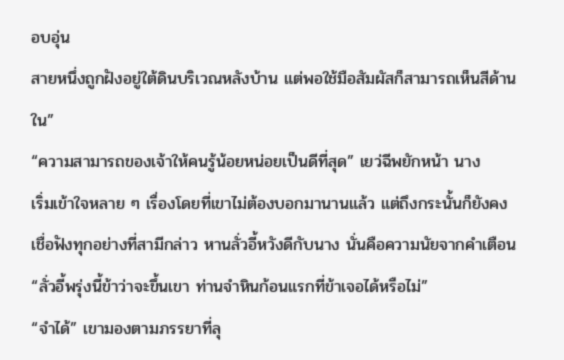อบอุ่น
สายหนึ่งถูกฝังอยู่ใต้ดินบริเวณหลังบ้าน แต่พอใช้มือสัมผัสก็สามารถเห็นสีด้าน
ใน”
“ความสามารถของเจ้าให้คนรู้น้อยหน่อยเป็นดีที่สุด” เยว่ฉีพยักหน้า นาง
เริ่มเข้าใจหลาย ๆ เรื่องโดยที่เขาไม่ต้องบอกมานานแล้ว แต่ถึงกระนั้นก็ยังคง
เชื่อฟังทุกอย่างที่สามีกล่าว หานลั่วอี้หวังดีกับนาง นั่นคือความนัยจากคำเตือน
“ลั่วอี้พรุ่งนี้ข้าว่าจะขึ้นเขา ท่านจำหินก้อนแรกที่ข้าเจอได้หรือไม่”
“จำได้” เขามองตามภรรยาที่ลุ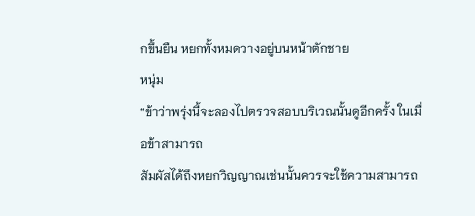กขึ้นยืน หยกทั้งหมดวางอยู่บนหน้าตักชาย
หนุ่ม
“ข้าว่าพรุ่งนี้จะลองไปตรวจสอบบริเวณนั้นดูอีกครั้ง ในเมื่อข้าสามารถ
สัมผัสได้ถึงหยกวิญญาณเช่นนั้นควรจะใช้ความสามารถ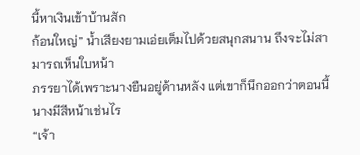นี้หาเงินเข้าบ้านสัก
ก้อนใหญ่” น้ำเสียงยามเอ่ยเต็มไปด้วยสนุกสนาน ถึงจะไม่สามารถเห็นใบหน้า
ภรรยาได้เพราะนางยืนอยู่ด้านหลัง แต่เขาก็นึกออกว่าตอนนี้นางมีสีหน้าเช่นไร
“เจ้า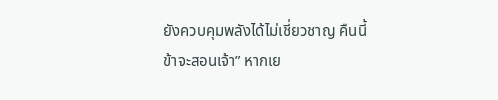ยังควบคุมพลังได้ไม่เชี่ยวชาญ คืนนี้ข้าจะสอนเจ้า” หากเย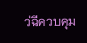ว่ฉีควบคุม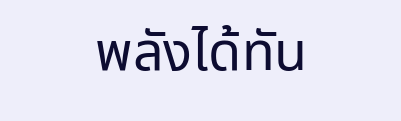พลังได้ทัน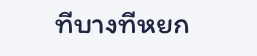ทีบางทีหยก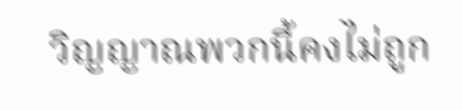วิญญาณพวกนี้คงไม่ถูก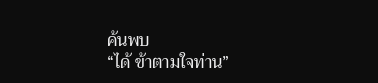ค้นพบ
“ได้ ข้าตามใจท่าน”